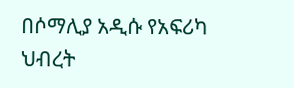በሶማሊያ አዲሱ የአፍሪካ ህብረት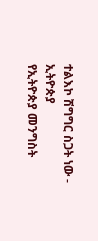ተልእኮ ሽግግር ስጋት ነው - ኢትዮጵያ
የኢትዮጵያ መንግስት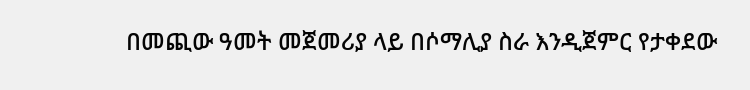በመጪው ዓመት መጀመሪያ ላይ በሶማሊያ ስራ እንዲጀምር የታቀደው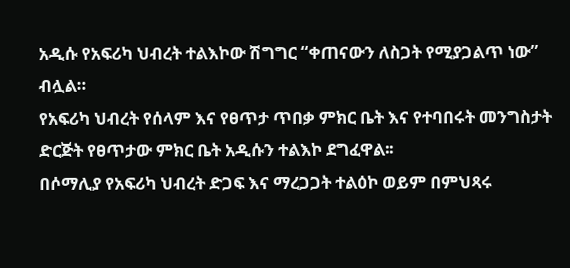አዲሱ የአፍሪካ ህብረት ተልእኮው ሽግግር “ቀጠናውን ለስጋት የሚያጋልጥ ነው” ብሏል።
የአፍሪካ ህብረት የሰላም እና የፀጥታ ጥበቃ ምክር ቤት እና የተባበሩት መንግስታት ድርጅት የፀጥታው ምክር ቤት አዲሱን ተልእኮ ደግፈዋል፡፡
በሶማሊያ የአፍሪካ ህብረት ድጋፍ እና ማረጋጋት ተልዕኮ ወይም በምህጻሩ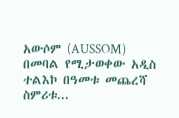አውሶም (AUSSOM) በመባል የሚታወቀው አዲስ ተልእኮ በዓመቱ መጨረሻ ስምሪቱ...